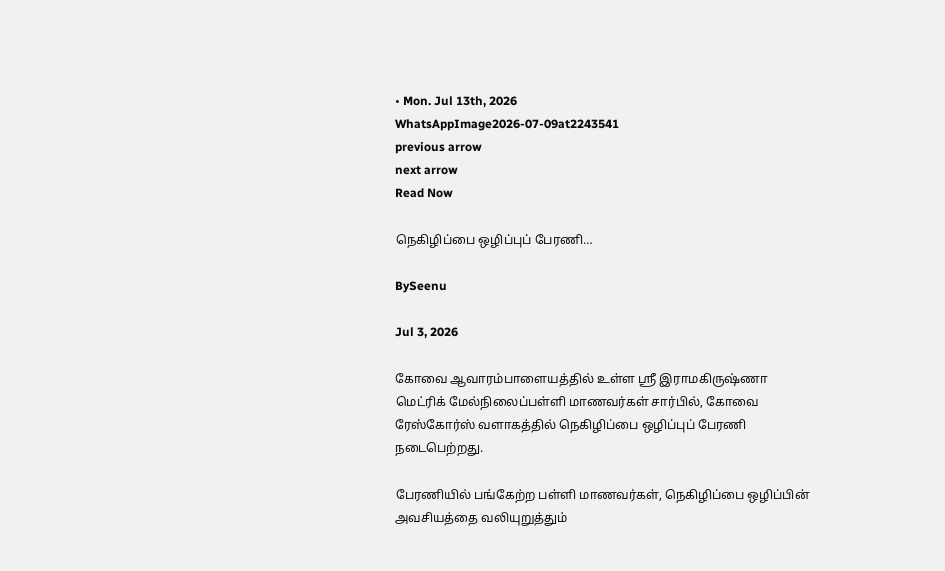• Mon. Jul 13th, 2026
WhatsAppImage2026-07-09at2243541
previous arrow
next arrow
Read Now

நெகிழிப்பை ஒழிப்புப் பேரணி…

BySeenu

Jul 3, 2026

கோவை ஆவாரம்பாளையத்தில் உள்ள ஸ்ரீ இராமகிருஷ்ணா மெட்ரிக் மேல்நிலைப்பள்ளி மாணவர்கள் சார்பில், கோவை ரேஸ்கோர்ஸ் வளாகத்தில் நெகிழிப்பை ஒழிப்புப் பேரணி நடைபெற்றது.

பேரணியில் பங்கேற்ற பள்ளி மாணவர்கள், நெகிழிப்பை ஒழிப்பின் அவசியத்தை வலியுறுத்தும்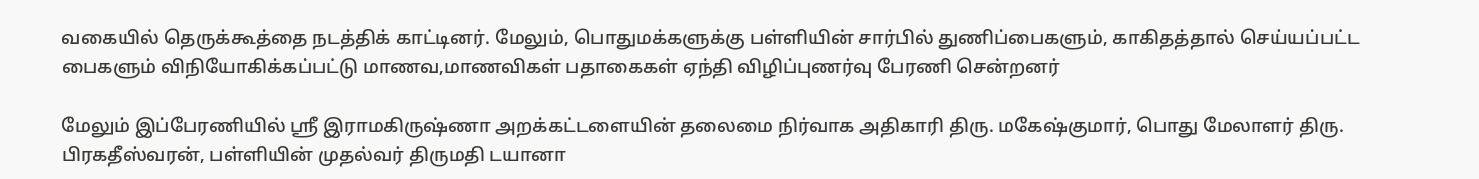வகையில் தெருக்கூத்தை நடத்திக் காட்டினர். மேலும், பொதுமக்களுக்கு பள்ளியின் சார்பில் துணிப்பைகளும், காகிதத்தால் செய்யப்பட்ட பைகளும் விநியோகிக்கப்பட்டு மாணவ,மாணவிகள் பதாகைகள் ஏந்தி விழிப்புணர்வு பேரணி சென்றனர்

மேலும் இப்பேரணியில் ஸ்ரீ இராமகிருஷ்ணா அறக்கட்டளையின் தலைமை நிர்வாக அதிகாரி திரு. மகேஷ்குமார், பொது மேலாளர் திரு. பிரகதீஸ்வரன், பள்ளியின் முதல்வர் திருமதி டயானா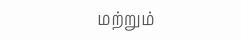மற்றும்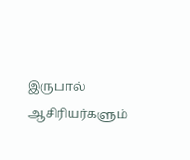இருபால் ஆசிரியர்களும்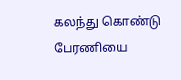கலந்து கொண்டு பேரணியை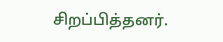சிறப்பித்தனர்.